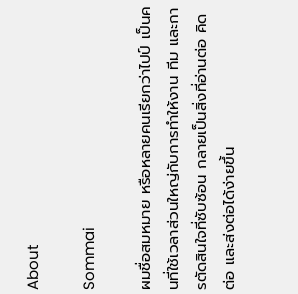About

Sommai

ผมชื่อสมหมาย หรือหลายคนเรียกว่าไปป์ เป็นคนที่ใช้เวลาส่วนใหญ่กับการทำให้งาน ทีม และการตัดสินใจที่ซับซ้อน กลายเป็นสิ่งที่อ่านต่อ คิดต่อ และส่งต่อได้ง่ายขึ้น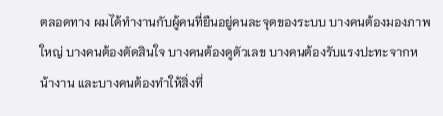ตลอดทาง ผมได้ทำงานกับผู้คนที่ยืนอยู่คนละจุดของระบบ บางคนต้องมองภาพใหญ่ บางคนต้องตัดสินใจ บางคนต้องดูตัวเลข บางคนต้องรับแรงปะทะจากหน้างาน และบางคนต้องทำให้สิ่งที่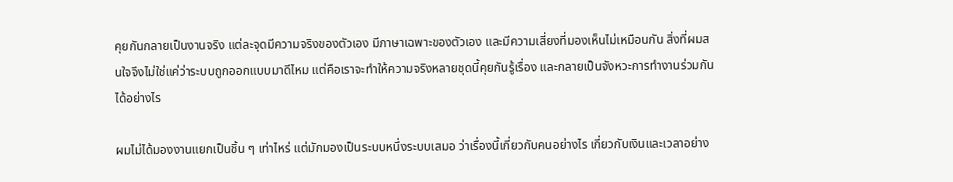คุยกันกลายเป็นงานจริง แต่ละจุดมีความจริงของตัวเอง มีภาษาเฉพาะของตัวเอง และมีความเสี่ยงที่มองเห็นไม่เหมือนกัน สิ่งที่ผมสนใจจึงไม่ใช่แค่ว่าระบบถูกออกแบบมาดีไหม แต่คือเราจะทำให้ความจริงหลายชุดนี้คุยกันรู้เรื่อง และกลายเป็นจังหวะการทำงานร่วมกันได้อย่างไร

ผมไม่ได้มองงานแยกเป็นชิ้น ๆ เท่าไหร่ แต่มักมองเป็นระบบหนึ่งระบบเสมอ ว่าเรื่องนี้เกี่ยวกับคนอย่างไร เกี่ยวกับเงินและเวลาอย่าง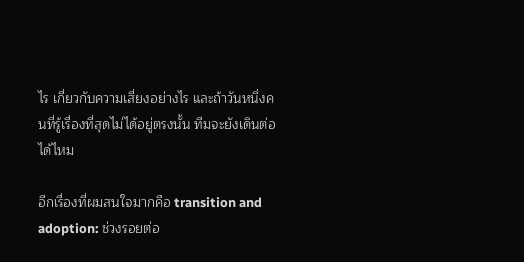ไร เกี่ยวกับความเสี่ยงอย่างไร และถ้าวันหนึ่งคนที่รู้เรื่องที่สุดไม่ได้อยู่ตรงนั้น ทีมจะยังเดินต่อได้ไหม

อีกเรื่องที่ผมสนใจมากคือ transition and adoption: ช่วงรอยต่อ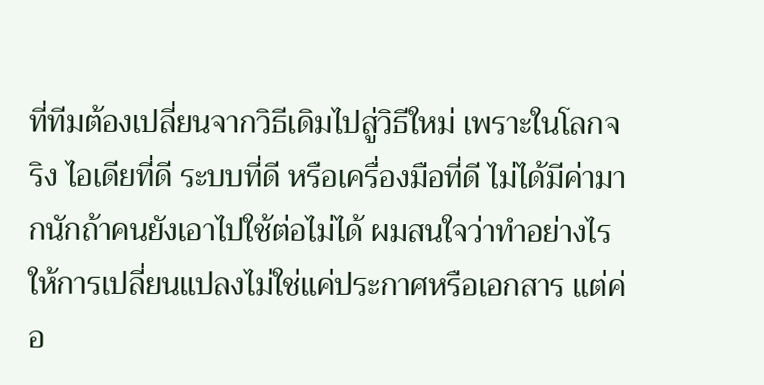ที่ทีมต้องเปลี่ยนจากวิธีเดิมไปสู่วิธีใหม่ เพราะในโลกจริง ไอเดียที่ดี ระบบที่ดี หรือเครื่องมือที่ดี ไม่ได้มีค่ามากนักถ้าคนยังเอาไปใช้ต่อไม่ได้ ผมสนใจว่าทำอย่างไรให้การเปลี่ยนแปลงไม่ใช่แค่ประกาศหรือเอกสาร แต่ค่อ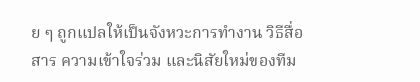ย ๆ ถูกแปลให้เป็นจังหวะการทำงาน วิธีสื่อสาร ความเข้าใจร่วม และนิสัยใหม่ของทีม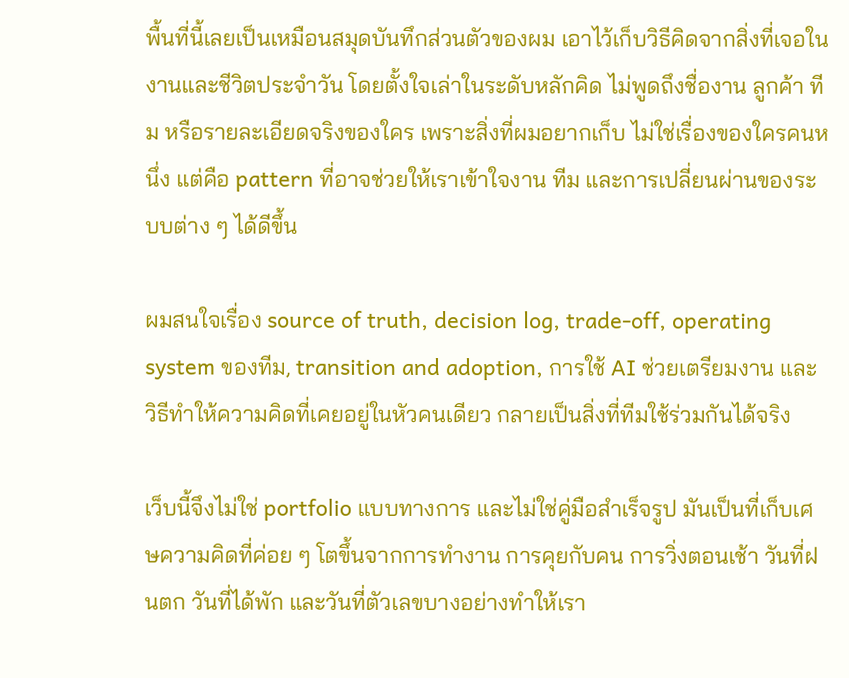พื้นที่นี้เลยเป็นเหมือนสมุดบันทึกส่วนตัวของผม เอาไว้เก็บวิธีคิดจากสิ่งที่เจอในงานและชีวิตประจำวัน โดยตั้งใจเล่าในระดับหลักคิด ไม่พูดถึงชื่องาน ลูกค้า ทีม หรือรายละเอียดจริงของใคร เพราะสิ่งที่ผมอยากเก็บ ไม่ใช่เรื่องของใครคนหนึ่ง แต่คือ pattern ที่อาจช่วยให้เราเข้าใจงาน ทีม และการเปลี่ยนผ่านของระบบต่าง ๆ ได้ดีขึ้น

ผมสนใจเรื่อง source of truth, decision log, trade-off, operating system ของทีม, transition and adoption, การใช้ AI ช่วยเตรียมงาน และวิธีทำให้ความคิดที่เคยอยู่ในหัวคนเดียว กลายเป็นสิ่งที่ทีมใช้ร่วมกันได้จริง

เว็บนี้จึงไม่ใช่ portfolio แบบทางการ และไม่ใช่คู่มือสำเร็จรูป มันเป็นที่เก็บเศษความคิดที่ค่อย ๆ โตขึ้นจากการทำงาน การคุยกับคน การวิ่งตอนเช้า วันที่ฝนตก วันที่ได้พัก และวันที่ตัวเลขบางอย่างทำให้เรา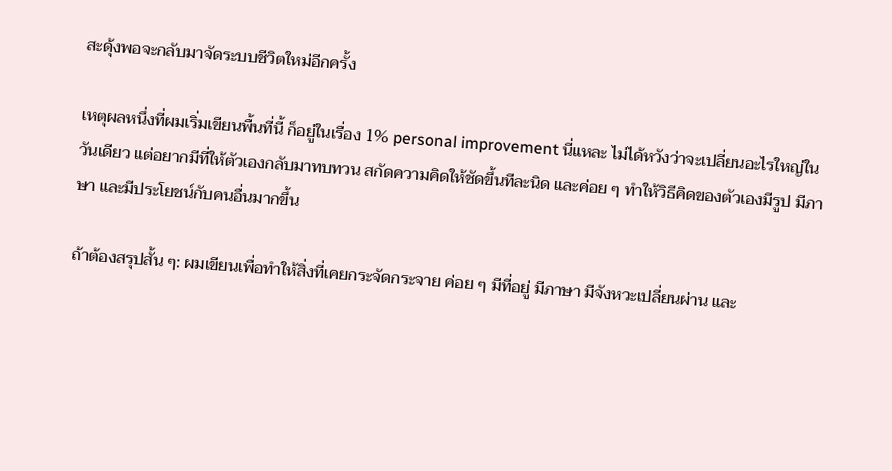สะดุ้งพอจะกลับมาจัดระบบชีวิตใหม่อีกครั้ง

เหตุผลหนึ่งที่ผมเริ่มเขียนพื้นที่นี้ ก็อยู่ในเรื่อง 1% personal improvement นี่แหละ ไม่ได้หวังว่าจะเปลี่ยนอะไรใหญ่ในวันเดียว แต่อยากมีที่ให้ตัวเองกลับมาทบทวน สกัดความคิดให้ชัดขึ้นทีละนิด และค่อย ๆ ทำให้วิธีคิดของตัวเองมีรูป มีภาษา และมีประโยชน์กับคนอื่นมากขึ้น

ถ้าต้องสรุปสั้น ๆ: ผมเขียนเพื่อทำให้สิ่งที่เคยกระจัดกระจาย ค่อย ๆ มีที่อยู่ มีภาษา มีจังหวะเปลี่ยนผ่าน และ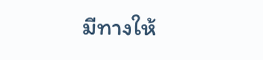มีทางให้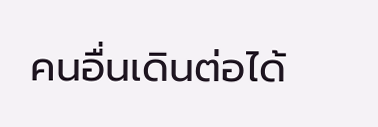คนอื่นเดินต่อได้